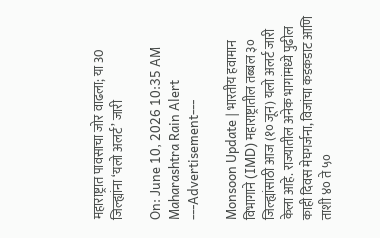महाराष्ट्रात पावसाचा जोर वाढला; या 30 जिल्ह्यांना ‘यलो अलर्ट’ जारी

On: June 10, 2026 10:35 AM
Maharashtra Rain Alert
---Advertisement---

Monsoon Update | भारतीय हवामान विभागाने (IMD) महाराष्ट्रातील तब्बल ३० जिल्ह्यांसाठी आज (१० जून) यलो अलर्ट जारी केला आहे. राज्यातील अनेक भागांमध्ये पुढील काही दिवस मेघगर्जना, विजांचा कडकडाट आणि ताशी ४० ते ५०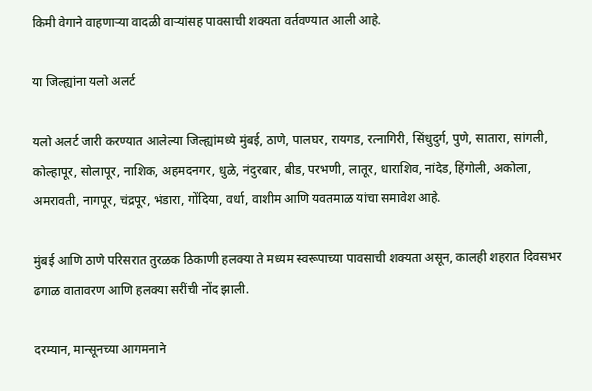किमी वेगाने वाहणाऱ्या वादळी वाऱ्यांसह पावसाची शक्यता वर्तवण्यात आली आहे.

या जिल्ह्यांना यलो अलर्ट

यलो अलर्ट जारी करण्यात आलेल्या जिल्ह्यांमध्ये मुंबई, ठाणे, पालघर, रायगड, रत्नागिरी, सिंधुदुर्ग, पुणे, सातारा, सांगली, कोल्हापूर, सोलापूर, नाशिक, अहमदनगर, धुळे, नंदुरबार, बीड, परभणी, लातूर, धाराशिव, नांदेड, हिंगोली, अकोला, अमरावती, नागपूर, चंद्रपूर, भंडारा, गोंदिया, वर्धा, वाशीम आणि यवतमाळ यांचा समावेश आहे.

मुंबई आणि ठाणे परिसरात तुरळक ठिकाणी हलक्या ते मध्यम स्वरूपाच्या पावसाची शक्यता असून, कालही शहरात दिवसभर ढगाळ वातावरण आणि हलक्या सरींची नोंद झाली.

दरम्यान, मान्सूनच्या आगमनाने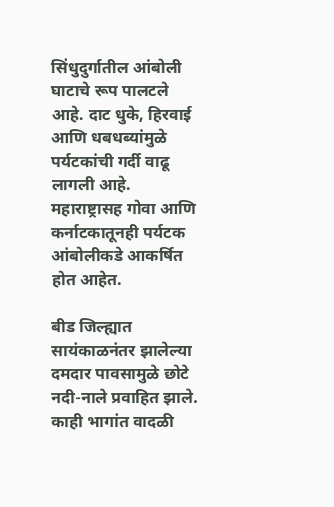सिंधुदुर्गातील आंबोली घाटाचे रूप पालटले आहे. दाट धुके, हिरवाई आणि धबधब्यांमुळे पर्यटकांची गर्दी वाढू लागली आहे. महाराष्ट्रासह गोवा आणि कर्नाटकातूनही पर्यटक आंबोलीकडे आकर्षित होत आहेत.

बीड जिल्ह्यात सायंकाळनंतर झालेल्या दमदार पावसामुळे छोटे नदी-नाले प्रवाहित झाले. काही भागांत वादळी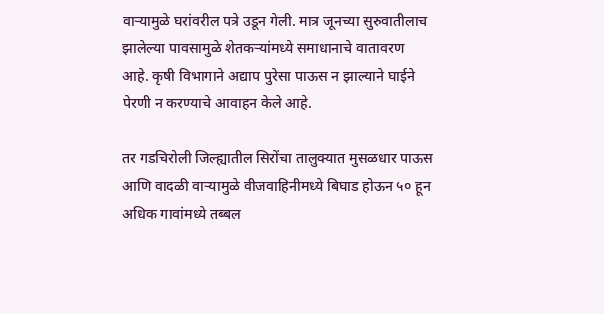वाऱ्यामुळे घरांवरील पत्रे उडून गेली. मात्र जूनच्या सुरुवातीलाच झालेल्या पावसामुळे शेतकऱ्यांमध्ये समाधानाचे वातावरण आहे. कृषी विभागाने अद्याप पुरेसा पाऊस न झाल्याने घाईने पेरणी न करण्याचे आवाहन केले आहे.

तर गडचिरोली जिल्ह्यातील सिरोंचा तालुक्यात मुसळधार पाऊस आणि वादळी वाऱ्यामुळे वीजवाहिनीमध्ये बिघाड होऊन ५० हून अधिक गावांमध्ये तब्बल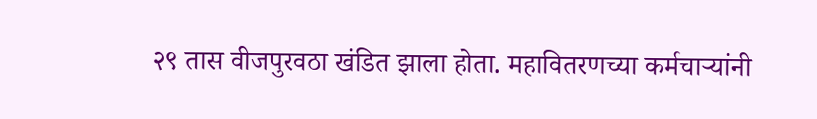२९ तास वीजपुरवठा खंडित झाला होता. महावितरणच्या कर्मचाऱ्यांनी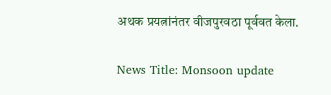अथक प्रयत्नांनंतर वीजपुरवठा पूर्ववत केला.

News Title: Monsoon update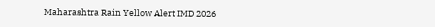Maharashtra Rain Yellow Alert IMD 2026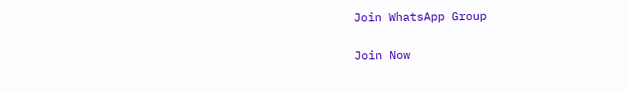Join WhatsApp Group

Join Now